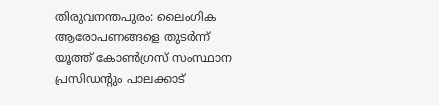തിരുവനന്തപുരം: ലൈംഗിക ആരോപണങ്ങളെ തുടർന്ന് യൂത്ത് കോൺഗ്രസ് സംസ്ഥാന പ്രസിഡന്റും പാലക്കാട്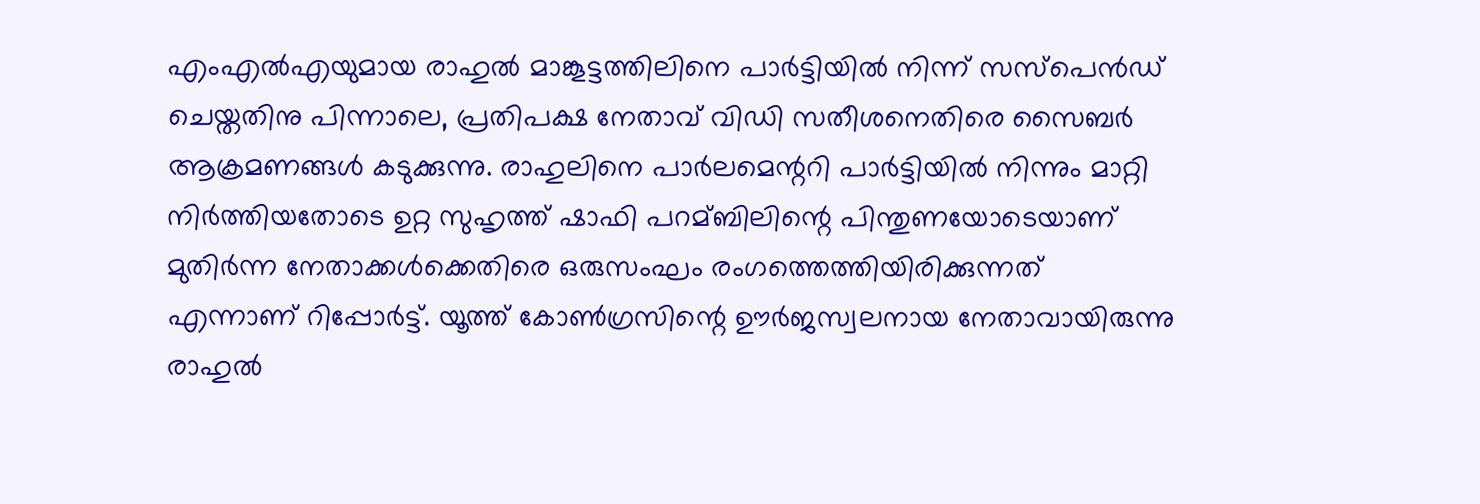എംഎൽഎയുമായ രാഹുൽ മാങ്കൂട്ടത്തിലിനെ പാർട്ടിയിൽ നിന്ന് സസ്പെൻഡ് ചെയ്തതിനു പിന്നാലെ, പ്രതിപക്ഷ നേതാവ് വിഡി സതീശനെതിരെ സൈബർ ആക്രമണങ്ങൾ കടുക്കുന്നു. രാഹുലിനെ പാർലമെന്ററി പാർട്ടിയിൽ നിന്നും മാറ്റി നിർത്തിയതോടെ ഉറ്റ സുഹൃത്ത് ഷാഫി പറമ്ബിലിന്റെ പിന്തുണയോടെയാണ് മുതിർന്ന നേതാക്കൾക്കെതിരെ ഒരുസംഘം രംഗത്തെത്തിയിരിക്കുന്നത് എന്നാണ് റിപ്പോർട്ട്. യൂത്ത് കോൺഗ്രസിന്റെ ഊർജസ്വലനായ നേതാവായിരുന്നു രാഹുൽ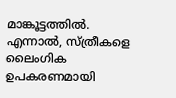മാങ്കൂട്ടത്തിൽ. എന്നാൽ, സ്ത്രീകളെ ലൈംഗിക ഉപകരണമായി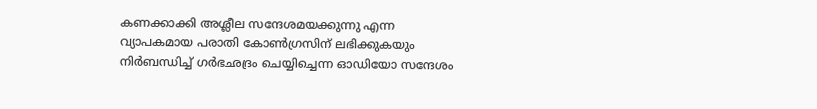കണക്കാക്കി അശ്ലീല സന്ദേശമയക്കുന്നു എന്ന വ്യാപകമായ പരാതി കോൺഗ്രസിന് ലഭിക്കുകയും നിർബന്ധിച്ച് ഗർഭഛദ്രം ചെയ്യിച്ചെന്ന ഓഡിയോ സന്ദേശം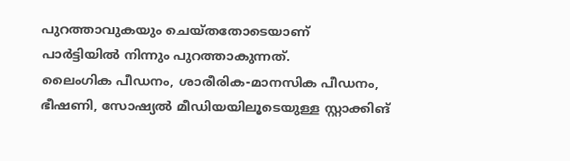പുറത്താവുകയും ചെയ്തതോടെയാണ് പാർട്ടിയിൽ നിന്നും പുറത്താകുന്നത്.
ലൈംഗിക പീഡനം, ശാരീരിക-മാനസിക പീഡനം, ഭീഷണി, സോഷ്യൽ മീഡിയയിലൂടെയുള്ള സ്റ്റാക്കിങ്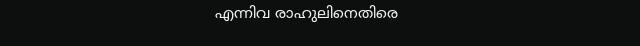എന്നിവ രാഹുലിനെതിരെ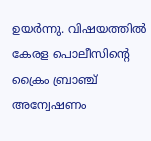ഉയർന്നു. വിഷയത്തിൽ കേരള പൊലീസിന്റെ ക്രൈം ബ്രാഞ്ച് അന്വേഷണം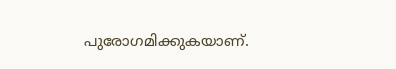പുരോഗമിക്കുകയാണ്.